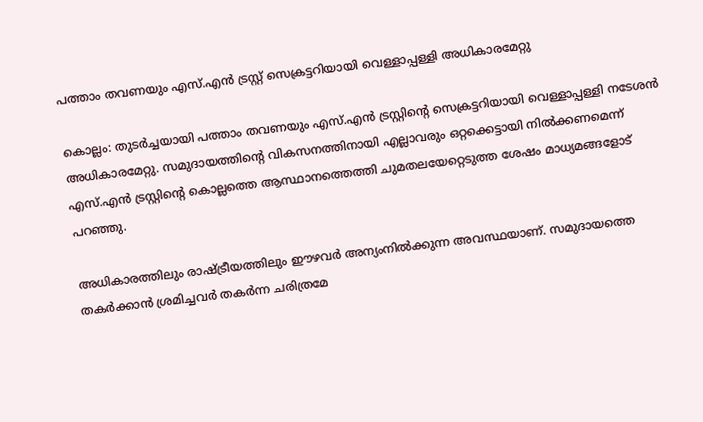പത്താം തവണയും എസ്.എൻ ട്രസ്റ്റ് സെക്രട്ടറിയായി വെള്ളാപ്പള്ളി അധികാരമേറ്റു

കൊല്ലം: തുടർച്ചയായി പത്താം തവണയും എസ്.എൻ ട്രസ്റ്റിന്‍റെ സെക്രട്ടറിയായി വെള്ളാപ്പള്ളി നടേശൻ അധികാരമേറ്റു. സമുദായത്തിന്റെ വികസനത്തിനായി എല്ലാവരും ഒറ്റക്കെട്ടായി നിൽക്കണമെന്ന് എസ്.എൻ ട്രസ്റ്റിന്‍റെ കൊല്ലത്തെ ആസ്ഥാനത്തെത്തി ചുമതലയേറ്റെടുത്ത ശേഷം മാധ്യമങ്ങളോട് പറഞ്ഞു.

അധികാരത്തിലും രാഷ്ട്രീയത്തിലും ഈഴവർ അന്യംനിൽക്കുന്ന അവസ്ഥയാണ്. സമുദായത്തെ തകർക്കാൻ ശ്രമിച്ചവർ തകർന്ന ചരിത്രമേ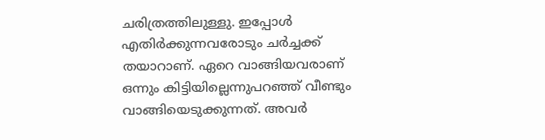ചരിത്രത്തിലുള്ളു. ഇപ്പോൾ എതിർക്കുന്നവരോടും ചർച്ചക്ക് തയാറാണ്. ഏറെ വാങ്ങിയവരാണ് ഒന്നും കിട്ടിയില്ലെന്നുപറഞ്ഞ് വീണ്ടും വാങ്ങിയെടുക്കുന്നത്. അവർ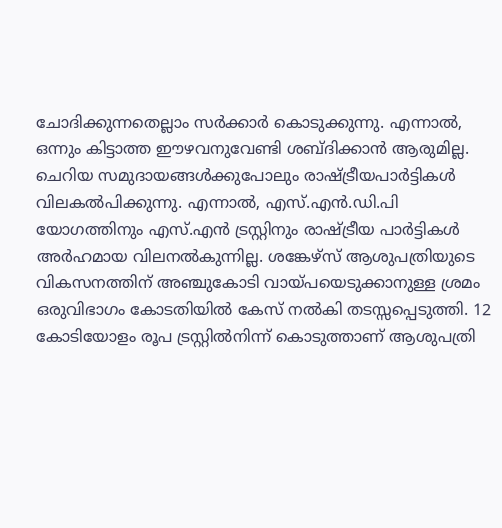ചോദിക്കുന്നതെല്ലാം സർക്കാർ കൊടുക്കുന്നു. എന്നാൽ, ഒന്നും കിട്ടാത്ത ഈഴവനുവേണ്ടി ശബ്ദിക്കാൻ ആരുമില്ല. ചെറിയ സമുദായങ്ങൾക്കുപോലും രാഷ്ട്രീയപാർട്ടികൾ വിലകൽപിക്കുന്നു. എന്നാൽ, എസ്.എൻ.ഡി.പി യോഗത്തിനും എസ്.എൻ ട്രസ്റ്റിനും രാഷ്ട്രീയ പാർട്ടികൾ അർഹമായ വിലനൽകുന്നില്ല. ശങ്കേഴ്സ് ആശുപത്രിയുടെ വികസനത്തിന് അഞ്ചുകോടി വായ്പയെടുക്കാനുള്ള ശ്രമം ഒരുവിഭാഗം കോടതിയിൽ കേസ് നൽകി തടസ്സപ്പെടുത്തി. 12 കോടിയോളം രൂപ ട്രസ്റ്റിൽനിന്ന് കൊടുത്താണ് ആശുപത്രി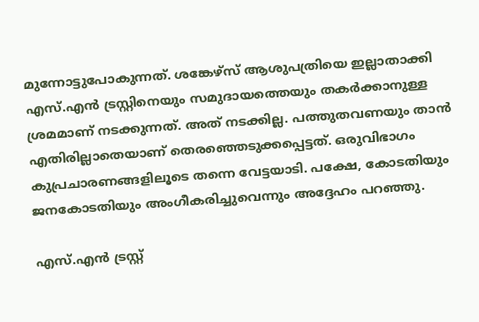മുന്നോട്ടുപോകുന്നത്. ശങ്കേഴ്സ് ആശുപത്രിയെ ഇല്ലാതാക്കി എസ്.എൻ ട്രസ്റ്റിനെയും സമുദായത്തെയും തകർക്കാനുള്ള ശ്രമമാണ് നടക്കുന്നത്. അത് നടക്കില്ല. പത്തുതവണയും താൻ എതിരില്ലാതെയാണ് തെര‌ഞ്ഞെടുക്കപ്പെട്ടത്. ഒരുവിഭാഗം കുപ്രചാരണങ്ങളിലൂടെ തന്നെ വേട്ടയാടി. പക്ഷേ, കോടതിയും ജനകോടതിയും അംഗീകരിച്ചുവെന്നും അദ്ദേഹം പറഞ്ഞു.

എസ്.എൻ ട്രസ്റ്റ്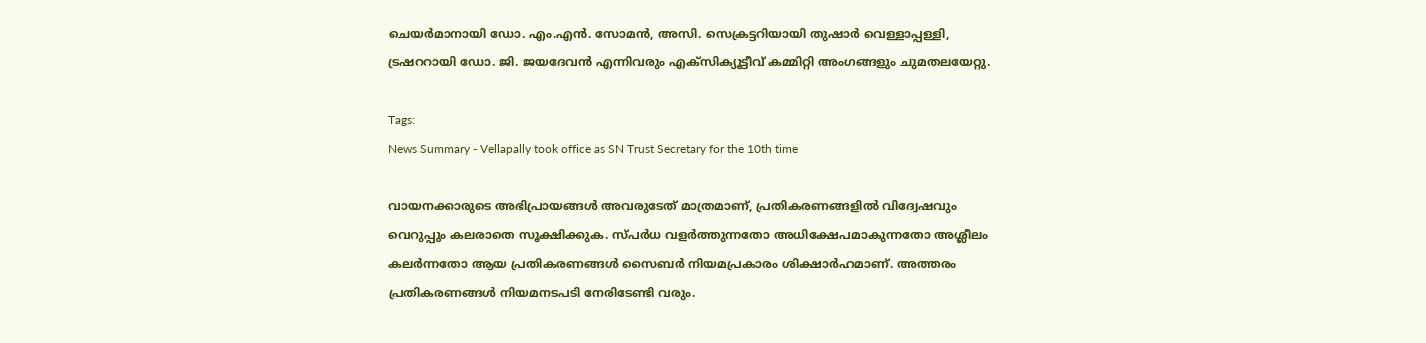ചെയർമാനായി ഡോ. എം.എൻ. സോമൻ, അസി. സെക്രട്ടറിയായി തുഷാർ വെള്ളാപ്പള്ളി, ട്രഷററായി ഡോ. ജി. ജയദേവൻ എന്നിവരും എക്സിക്യൂട്ടീവ് കമ്മിറ്റി അംഗങ്ങളും ചുമതലയേറ്റു.

Tags:
News Summary - Vellapally took office as SN Trust Secretary for the 10th time

വായനക്കാരുടെ അഭിപ്രായങ്ങള്‍ അവരുടേത് മാത്രമാണ്, പ്രതികരണങ്ങളിൽ വിദ്വേഷവും വെറുപ്പും കലരാതെ സൂക്ഷിക്കുക. സ്പർധ വളർത്തുന്നതോ അധിക്ഷേപമാകുന്നതോ അശ്ലീലം കലർന്നതോ ആയ പ്രതികരണങ്ങൾ സൈബർ നിയമപ്രകാരം ശിക്ഷാർഹമാണ്. അത്തരം പ്രതികരണങ്ങൾ നിയമനടപടി നേരിടേണ്ടി വരും.